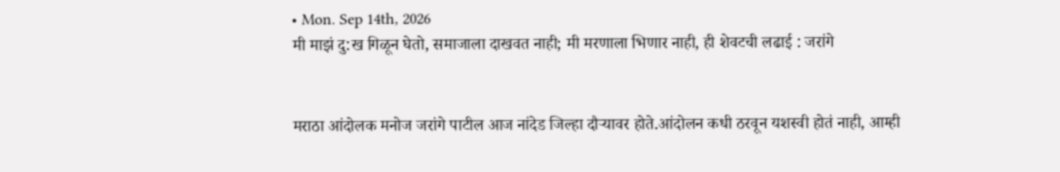• Mon. Sep 14th, 2026
मी माझं दु:ख गिळून घेतो, समाजाला दाखवत नाही; मी मरणाला भिणार नाही, ही शेवटची लढाई : जरांगे


मराठा आंदोलक मनोज जरांगे पाटील आज नांदेड जिल्हा दौऱ्यावर होते.आंदोलन कधी ठरवून यशस्वी होतं नाही, आम्ही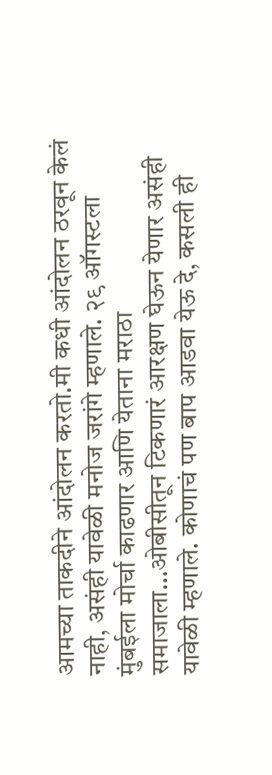आमच्या ताकदीने आंदोलन करतो.मी कधी आंदोलन ठरवून केलं नाही, असंही यावेळी मनोज जरांगे म्हणाले. २९ ऑगस्टला मुंबईला मोर्चा काढणार आणि येताना मराठा समाजाला…ओबीसीतून टिकणारं आरक्षण घेऊन येणार असंही यावेळी म्हणाले. कोणाचं पण बाप आडवा येऊ दे, कसली ही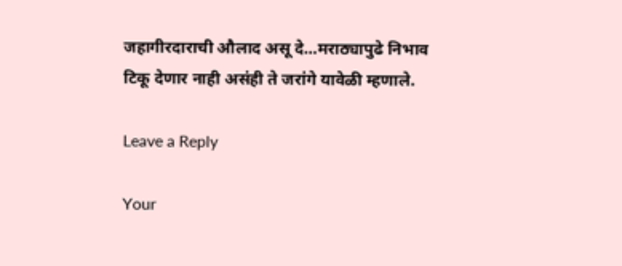जहागीरदाराची औलाद असू दे…मराठ्यापुढे निभाव टिकू देणार नाही असंही ते जरांगे यावेळी म्हणाले.

Leave a Reply

Your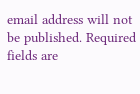email address will not be published. Required fields are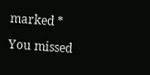marked *

You missed